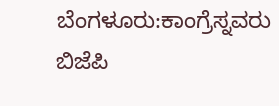ಬೆಂಗಳೂರು:ಕಾಂಗ್ರೆಸ್ನವರು ಬಿಜೆಪಿ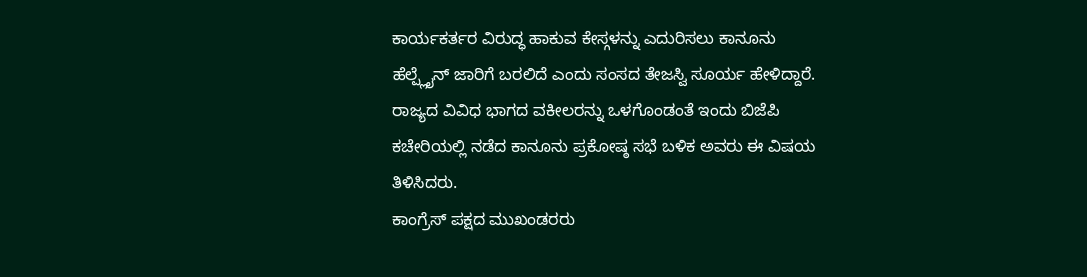ಕಾರ್ಯಕರ್ತರ ವಿರುದ್ಧ ಹಾಕುವ ಕೇಸ್ಗಳನ್ನು ಎದುರಿಸಲು ಕಾನೂನು ಹೆಲ್ಪ್ಲೈನ್ ಜಾರಿಗೆ ಬರಲಿದೆ ಎಂದು ಸಂಸದ ತೇಜಸ್ವಿ ಸೂರ್ಯ ಹೇಳಿದ್ದಾರೆ. ರಾಜ್ಯದ ವಿವಿಧ ಭಾಗದ ವಕೀಲರನ್ನು ಒಳಗೊಂಡಂತೆ ಇಂದು ಬಿಜೆಪಿ ಕಚೇರಿಯಲ್ಲಿ ನಡೆದ ಕಾನೂನು ಪ್ರಕೋಷ್ಠ ಸಭೆ ಬಳಿಕ ಅವರು ಈ ವಿಷಯ ತಿಳಿಸಿದರು.
ಕಾಂಗ್ರೆಸ್ ಪಕ್ಷದ ಮುಖಂಡರರು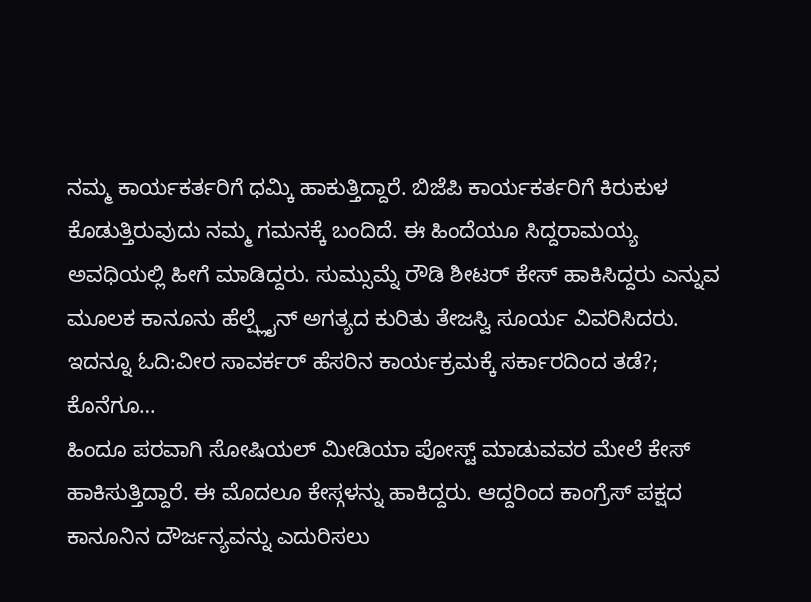ನಮ್ಮ ಕಾರ್ಯಕರ್ತರಿಗೆ ಧಮ್ಕಿ ಹಾಕುತ್ತಿದ್ದಾರೆ. ಬಿಜೆಪಿ ಕಾರ್ಯಕರ್ತರಿಗೆ ಕಿರುಕುಳ ಕೊಡುತ್ತಿರುವುದು ನಮ್ಮ ಗಮನಕ್ಕೆ ಬಂದಿದೆ. ಈ ಹಿಂದೆಯೂ ಸಿದ್ದರಾಮಯ್ಯ ಅವಧಿಯಲ್ಲಿ ಹೀಗೆ ಮಾಡಿದ್ದರು. ಸುಮ್ಸುಮ್ನೆ ರೌಡಿ ಶೀಟರ್ ಕೇಸ್ ಹಾಕಿಸಿದ್ದರು ಎನ್ನುವ ಮೂಲಕ ಕಾನೂನು ಹೆಲ್ಪ್ಲೈನ್ ಅಗತ್ಯದ ಕುರಿತು ತೇಜಸ್ವಿ ಸೂರ್ಯ ವಿವರಿಸಿದರು.
ಇದನ್ನೂ ಓದಿ:ವೀರ ಸಾವರ್ಕರ್ ಹೆಸರಿನ ಕಾರ್ಯಕ್ರಮಕ್ಕೆ ಸರ್ಕಾರದಿಂದ ತಡೆ?; ಕೊನೆಗೂ…
ಹಿಂದೂ ಪರವಾಗಿ ಸೋಷಿಯಲ್ ಮೀಡಿಯಾ ಪೋಸ್ಟ್ ಮಾಡುವವರ ಮೇಲೆ ಕೇಸ್ ಹಾಕಿಸುತ್ತಿದ್ದಾರೆ. ಈ ಮೊದಲೂ ಕೇಸ್ಗಳನ್ನು ಹಾಕಿದ್ದರು. ಆದ್ದರಿಂದ ಕಾಂಗ್ರೆಸ್ ಪಕ್ಷದ ಕಾನೂನಿನ ದೌರ್ಜನ್ಯವನ್ನು ಎದುರಿಸಲು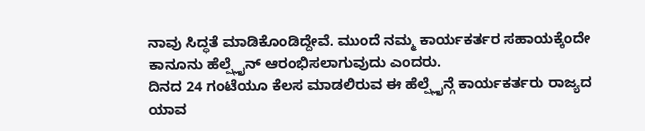ನಾವು ಸಿದ್ಧತೆ ಮಾಡಿಕೊಂಡಿದ್ದೇವೆ. ಮುಂದೆ ನಮ್ಮ ಕಾರ್ಯಕರ್ತರ ಸಹಾಯಕ್ಕೆಂದೇ ಕಾನೂನು ಹೆಲ್ಪ್ಲೈನ್ ಆರಂಭಿಸಲಾಗುವುದು ಎಂದರು.
ದಿನದ 24 ಗಂಟೆಯೂ ಕೆಲಸ ಮಾಡಲಿರುವ ಈ ಹೆಲ್ಪ್ಲೈನ್ಗೆ ಕಾರ್ಯಕರ್ತರು ರಾಜ್ಯದ ಯಾವ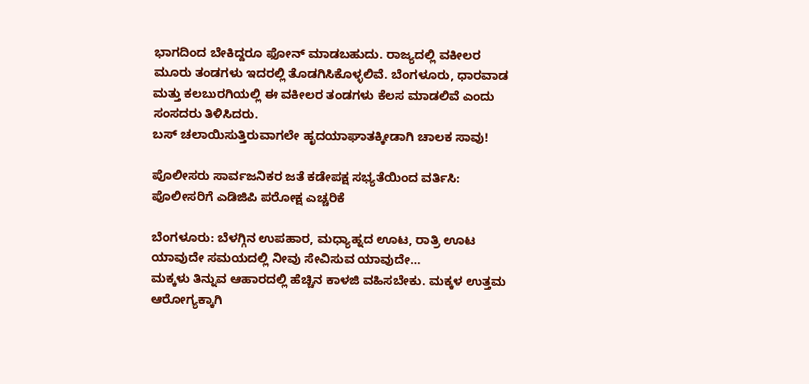ಭಾಗದಿಂದ ಬೇಕಿದ್ದರೂ ಫೋನ್ ಮಾಡಬಹುದು. ರಾಜ್ಯದಲ್ಲಿ ವಕೀಲರ ಮೂರು ತಂಡಗಳು ಇದರಲ್ಲಿ ತೊಡಗಿಸಿಕೊಳ್ಳಲಿವೆ. ಬೆಂಗಳೂರು, ಧಾರವಾಡ ಮತ್ತು ಕಲಬುರಗಿಯಲ್ಲಿ ಈ ವಕೀಲರ ತಂಡಗಳು ಕೆಲಸ ಮಾಡಲಿವೆ ಎಂದು ಸಂಸದರು ತಿಳಿಸಿದರು.
ಬಸ್ ಚಲಾಯಿಸುತ್ತಿರುವಾಗಲೇ ಹೃದಯಾಘಾತಕ್ಕೀಡಾಗಿ ಚಾಲಕ ಸಾವು!

ಪೊಲೀಸರು ಸಾರ್ವಜನಿಕರ ಜತೆ ಕಡೇಪಕ್ಷ ಸಭ್ಯತೆಯಿಂದ ವರ್ತಿಸಿ: ಪೊಲೀಸರಿಗೆ ಎಡಿಜಿಪಿ ಪರೋಕ್ಷ ಎಚ್ಚರಿಕೆ

ಬೆಂಗಳೂರು: ಬೆಳಗ್ಗಿನ ಉಪಹಾರ, ಮಧ್ಯಾಹ್ನದ ಊಟ, ರಾತ್ರಿ ಊಟ ಯಾವುದೇ ಸಮಯದಲ್ಲಿ ನೀವು ಸೇವಿಸುವ ಯಾವುದೇ…
ಮಕ್ಕಳು ತಿನ್ನುವ ಆಹಾರದಲ್ಲಿ ಹೆಚ್ಚಿನ ಕಾಳಜಿ ವಹಿಸಬೇಕು. ಮಕ್ಕಳ ಉತ್ತಮ ಆರೋಗ್ಯಕ್ಕಾಗಿ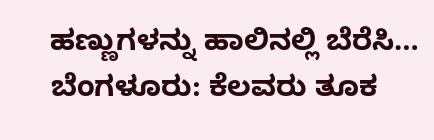ಹಣ್ಣುಗಳನ್ನು ಹಾಲಿನಲ್ಲಿ ಬೆರೆಸಿ…
ಬೆಂಗಳೂರು: ಕೆಲವರು ತೂಕ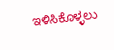ಇಳಿಸಿಕೊಳ್ಳಲು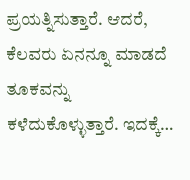ಪ್ರಯತ್ನಿಸುತ್ತಾರೆ. ಆದರೆ, ಕೆಲವರು ಏನನ್ನೂ ಮಾಡದೆ ತೂಕವನ್ನು ಕಳೆದುಕೊಳ್ಳುತ್ತಾರೆ. ಇದಕ್ಕೆ…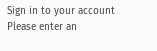Sign in to your account
Please enter an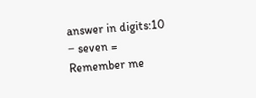answer in digits:10 − seven =
Remember me